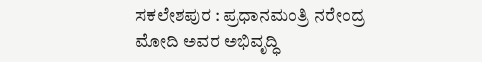ಸಕಲೇಶಪುರ : ಪ್ರಧಾನಮಂತ್ರಿ ನರೇಂದ್ರ ಮೋದಿ ಅವರ ಅಭಿವೃದ್ಧಿ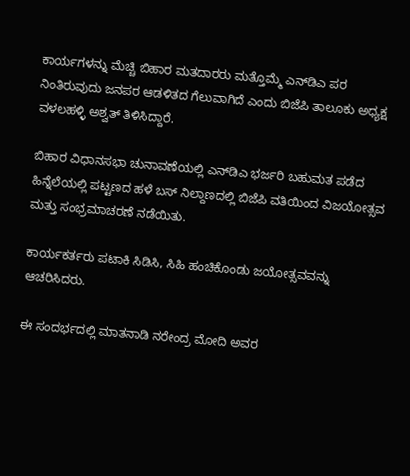ಕಾರ್ಯಗಳನ್ನು ಮೆಚ್ಚಿ ಬಿಹಾರ ಮತದಾರರು ಮತ್ತೊಮ್ಮೆ ಎನ್‌ಡಿಎ ಪರ ನಿಂತಿರುವುದು ಜನಪರ ಆಡಳಿತದ ಗೆಲುವಾಗಿದೆ ಎಂದು ಬಿಜೆಪಿ ತಾಲೂಕು ಅಧ್ಯಕ್ಷ ವಳಲಹಳ್ಳಿ ಅಶ್ವತ್ ತಿಳಿಸಿದ್ದಾರೆ.

ಬಿಹಾರ ವಿಧಾನಸಭಾ ಚುನಾವಣೆಯಲ್ಲಿ ಎನ್‌ಡಿಎ ಭರ್ಜರಿ ಬಹುಮತ ಪಡೆದ ಹಿನ್ನೆಲೆಯಲ್ಲಿ ಪಟ್ಟಣದ ಹಳೆ ಬಸ್ ನಿಲ್ದಾಣದಲ್ಲಿ ಬಿಜೆಪಿ ವತಿಯಿಂದ ವಿಜಯೋತ್ಸವ ಮತ್ತು ಸಂಭ್ರಮಾಚರಣೆ ನಡೆಯಿತು.

ಕಾರ್ಯಕರ್ತರು ಪಟಾಕಿ ಸಿಡಿಸಿ, ಸಿಹಿ ಹಂಚಿಕೊಂಡು ಜಯೋತ್ಸವವನ್ನು ಆಚರಿಸಿದರು.

ಈ ಸಂದರ್ಭದಲ್ಲಿ ಮಾತನಾಡಿ ನರೇಂದ್ರ ಮೋದಿ ಅವರ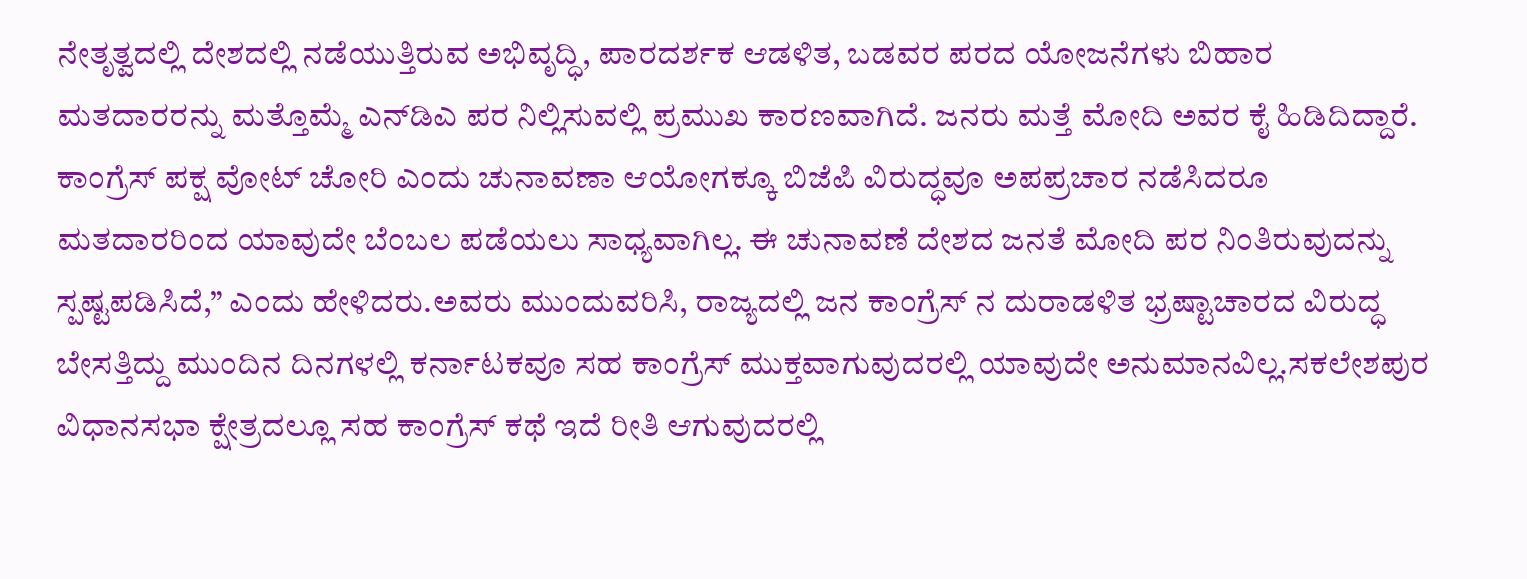ನೇತೃತ್ವದಲ್ಲಿ ದೇಶದಲ್ಲಿ ನಡೆಯುತ್ತಿರುವ ಅಭಿವೃದ್ಧಿ, ಪಾರದರ್ಶಕ ಆಡಳಿತ, ಬಡವರ ಪರದ ಯೋಜನೆಗಳು ಬಿಹಾರ ಮತದಾರರನ್ನು ಮತ್ತೊಮ್ಮೆ ಎನ್‌ಡಿಎ ಪರ ನಿಲ್ಲಿಸುವಲ್ಲಿ ಪ್ರಮುಖ ಕಾರಣವಾಗಿದೆ. ಜನರು ಮತ್ತೆ ಮೋದಿ ಅವರ ಕೈ ಹಿಡಿದಿದ್ದಾರೆ. ಕಾಂಗ್ರೆಸ್ ಪಕ್ಷ ವೋಟ್ ಚೋರಿ ಎಂದು ಚುನಾವಣಾ ಆಯೋಗಕ್ಕೂ ಬಿಜೆಪಿ ವಿರುದ್ಧವೂ ಅಪಪ್ರಚಾರ ನಡೆಸಿದರೂ ಮತದಾರರಿಂದ ಯಾವುದೇ ಬೆಂಬಲ ಪಡೆಯಲು ಸಾಧ್ಯವಾಗಿಲ್ಲ. ಈ ಚುನಾವಣೆ ದೇಶದ ಜನತೆ ಮೋದಿ ಪರ ನಿಂತಿರುವುದನ್ನು ಸ್ಪಷ್ಟಪಡಿಸಿದೆ,” ಎಂದು ಹೇಳಿದರು.ಅವರು ಮುಂದುವರಿಸಿ, ರಾಜ್ಯದಲ್ಲಿ ಜನ ಕಾಂಗ್ರೆಸ್ ನ ದುರಾಡಳಿತ ಭ್ರಷ್ಟಾಚಾರದ ವಿರುದ್ಧ ಬೇಸತ್ತಿದ್ದು ಮುಂದಿನ ದಿನಗಳಲ್ಲಿ ಕರ್ನಾಟಕವೂ ಸಹ ಕಾಂಗ್ರೆಸ್ ಮುಕ್ತವಾಗುವುದರಲ್ಲಿ ಯಾವುದೇ ಅನುಮಾನವಿಲ್ಲ.ಸಕಲೇಶಪುರ ವಿಧಾನಸಭಾ ಕ್ಷೇತ್ರದಲ್ಲೂ ಸಹ ಕಾಂಗ್ರೆಸ್ ಕಥೆ ಇದೆ ರೀತಿ ಆಗುವುದರಲ್ಲಿ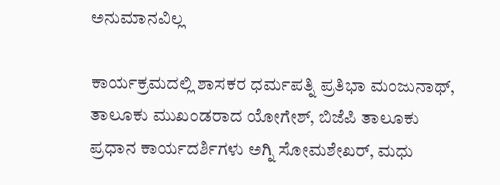ಅನುಮಾನವಿಲ್ಲ

ಕಾರ್ಯಕ್ರಮದಲ್ಲಿ ಶಾಸಕರ ಧರ್ಮಪತ್ನಿ ಪ್ರತಿಭಾ ಮಂಜುನಾಥ್, ತಾಲೂಕು ಮುಖಂಡರಾದ ಯೋಗೇಶ್, ಬಿಜೆಪಿ ತಾಲೂಕು ಪ್ರಧಾನ ಕಾರ್ಯದರ್ಶಿಗಳು ಅಗ್ನಿ ಸೋಮಶೇಖರ್, ಮಧು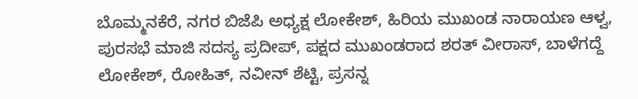ಬೊಮ್ಮನಕೆರೆ, ನಗರ ಬಿಜೆಪಿ ಅಧ್ಯಕ್ಷ ಲೋಕೇಶ್, ಹಿರಿಯ ಮುಖಂಡ ನಾರಾಯಣ ಆಳ್ವ, ಪುರಸಭೆ ಮಾಜಿ ಸದಸ್ಯ ಪ್ರದೀಪ್, ಪಕ್ಷದ ಮುಖಂಡರಾದ ಶರತ್ ವೀರಾಸ್, ಬಾಳೆಗದ್ದೆ ಲೋಕೇಶ್, ರೋಹಿತ್, ನವೀನ್ ಶೆಟ್ಟಿ, ಪ್ರಸನ್ನ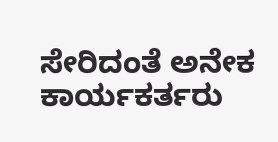ಸೇರಿದಂತೆ ಅನೇಕ ಕಾರ್ಯಕರ್ತರು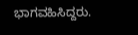ಭಾಗವಹಿಸಿದ್ದರು.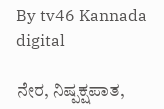By tv46 Kannada digital

ನೇರ, ನಿಷ್ಪಕ್ಷಪಾತ,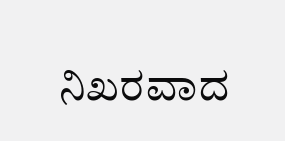ನಿಖರವಾದ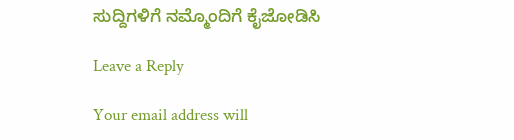ಸುದ್ದಿಗಳಿಗೆ ನಮ್ಮೊಂದಿಗೆ ಕೈಜೋಡಿಸಿ

Leave a Reply

Your email address will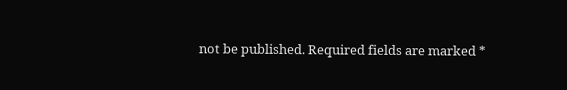not be published. Required fields are marked *